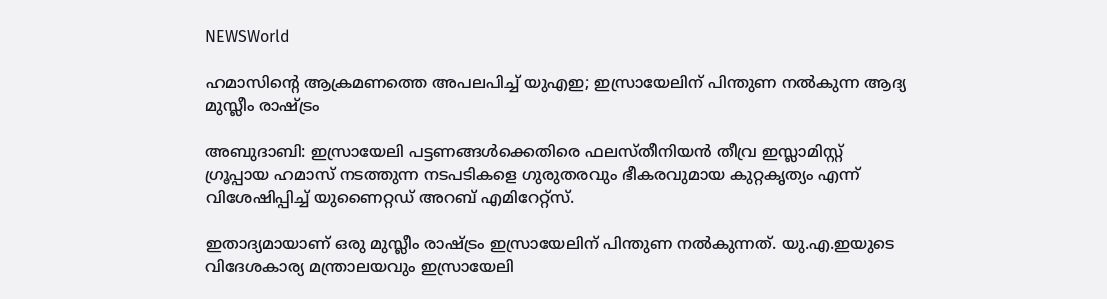NEWSWorld

ഹമാസിന്റെ ആക്രമണത്തെ അപലപിച്ച്‌ യുഎഇ; ഇസ്രായേലിന് പിന്തുണ നല്‍കുന്ന ആദ്യ മുസ്ലീം രാഷ്ട്രം

അബുദാബി: ഇസ്രായേലി പട്ടണങ്ങള്‍ക്കെതിരെ ഫലസ്തീനിയൻ തീവ്ര ഇസ്ലാമിസ്റ്റ് ഗ്രൂപ്പായ ഹമാസ് നടത്തുന്ന നടപടികളെ ഗുരുതരവും ഭീകരവുമായ കുറ്റകൃത്യം എന്ന് വിശേഷിപ്പിച്ച് യുണൈറ്റഡ് അറബ് എമിറേറ്റ്സ്.

ഇതാദ്യമായാണ് ഒരു മുസ്ലീം രാഷ്ട്രം ഇസ്രായേലിന് പിന്തുണ നല്‍കുന്നത്. യു.എ.ഇയുടെ വിദേശകാര്യ മന്ത്രാലയവും ഇസ്രായേലി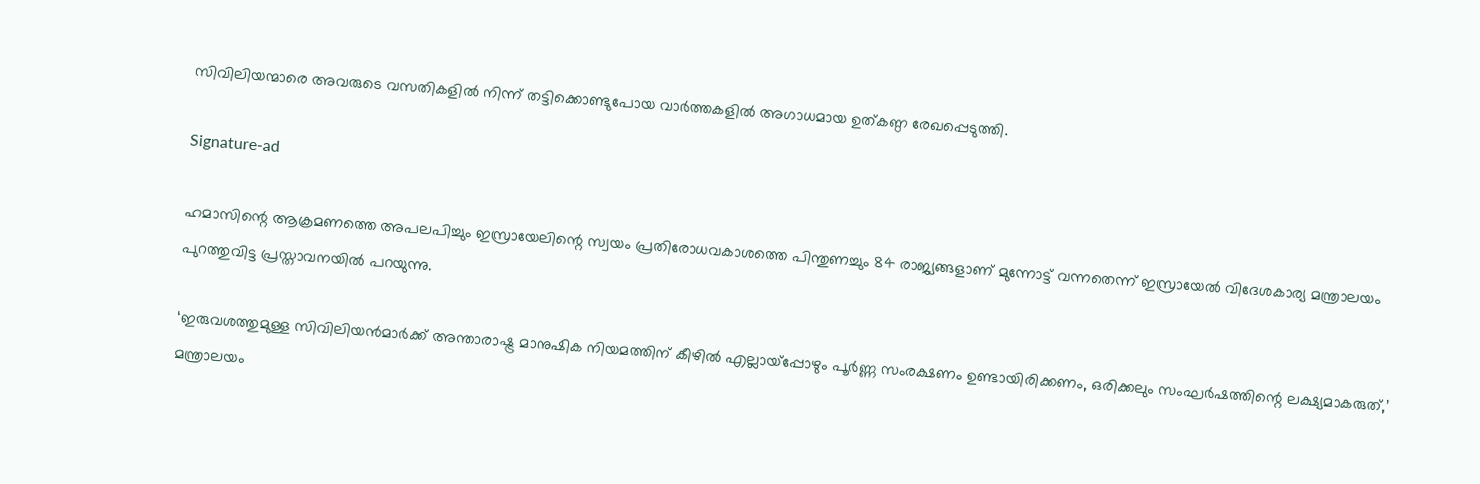സിവിലിയന്മാരെ അവരുടെ വസതികളില്‍ നിന്ന് തട്ടിക്കൊണ്ടുപോയ വാര്‍ത്തകളില്‍ അഗാധമായ ഉത്കണ്ഠ രേഖപ്പെടുത്തി.

Signature-ad

ഹമാസിന്റെ ആക്രമണത്തെ അപലപിച്ചും ഇസ്രായേലിന്റെ സ്വയം പ്രതിരോധവകാശത്തെ പിന്തുണച്ചും 84 രാജ്യങ്ങളാണ് മുന്നോട്ട് വന്നതെന്ന് ഇസ്രായേല്‍ വിദേശകാര്യ മന്ത്രാലയം പുറത്തുവിട്ട പ്രസ്താവനയില്‍ പറയുന്നു.

‘ഇരുവശത്തുമുള്ള സിവിലിയൻമാര്‍ക്ക് അന്താരാഷ്ട്ര മാനുഷിക നിയമത്തിന് കീഴില്‍ എല്ലായ്‌പ്പോഴും പൂര്‍ണ്ണ സംരക്ഷണം ഉണ്ടായിരിക്കണം, ഒരിക്കലും സംഘര്‍ഷത്തിന്റെ ലക്ഷ്യമാകരുത്,’ മന്ത്രാലയം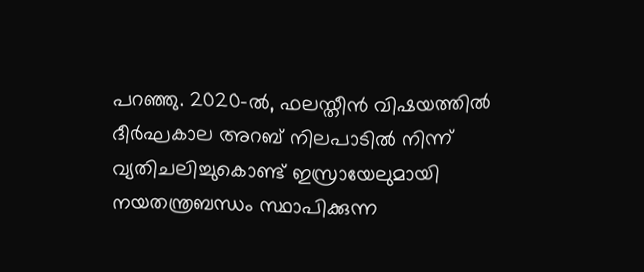പറഞ്ഞു. 2020-ല്‍, ഫലസ്തീൻ വിഷയത്തില്‍ ദീര്‍ഘകാല അറബ് നിലപാടില്‍ നിന്ന് വ്യതിചലിച്ചുകൊണ്ട് ഇസ്രായേലുമായി നയതന്ത്രബന്ധം സ്ഥാപിക്കുന്ന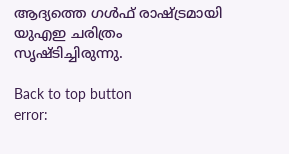ആദ്യത്തെ ഗള്‍ഫ് രാഷ്ട്രമായി യുഎഇ ചരിത്രം സൃഷ്ടിച്ചിരുന്നു.

Back to top button
error: